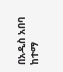በአዲስ አበባ ከተማ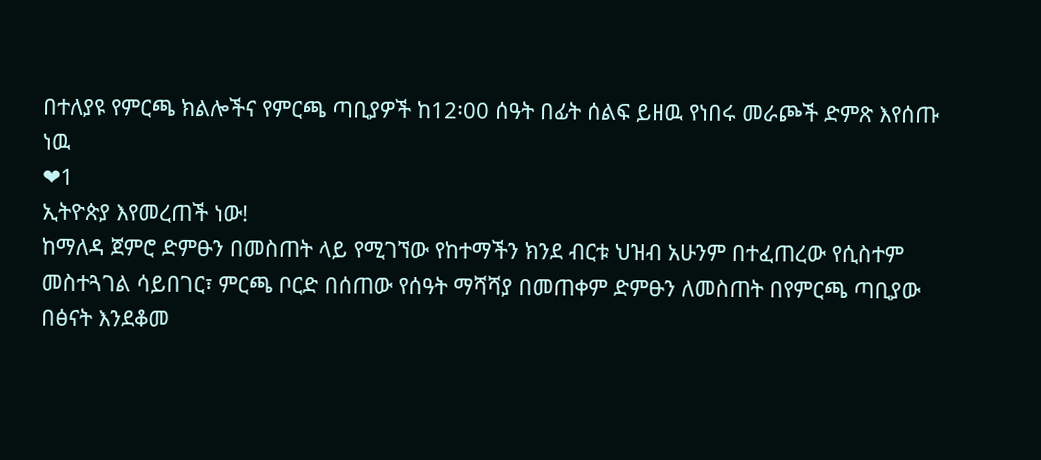በተለያዩ የምርጫ ክልሎችና የምርጫ ጣቢያዎች ከ12፡00 ሰዓት በፊት ሰልፍ ይዘዉ የነበሩ መራጮች ድምጽ እየሰጡ ነዉ
❤1
ኢትዮጵያ እየመረጠች ነው!
ከማለዳ ጀምሮ ድምፁን በመስጠት ላይ የሚገኘው የከተማችን ክንደ ብርቱ ህዝብ አሁንም በተፈጠረው የሲስተም መስተጓገል ሳይበገር፣ ምርጫ ቦርድ በሰጠው የሰዓት ማሻሻያ በመጠቀም ድምፁን ለመስጠት በየምርጫ ጣቢያው በፅናት እንደቆመ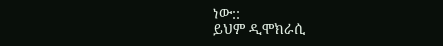ነው::
ይህም ዲሞክራሲ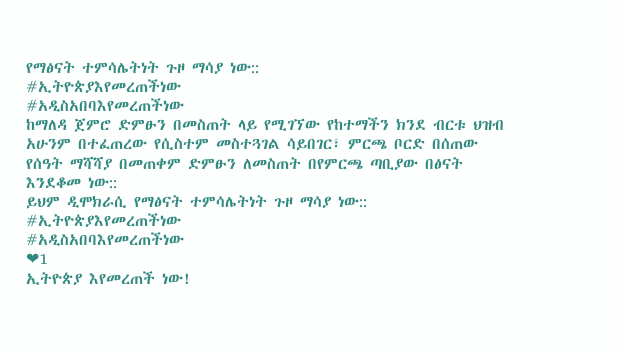የማፅናት ተምሳሌትነት ጉዞ ማሳያ ነው::
#ኢትዮጵያእየመረጠችነው
#አዲስአበባእየመረጠችነው
ከማለዳ ጀምሮ ድምፁን በመስጠት ላይ የሚገኘው የከተማችን ክንደ ብርቱ ህዝብ አሁንም በተፈጠረው የሲስተም መስተጓገል ሳይበገር፣ ምርጫ ቦርድ በሰጠው የሰዓት ማሻሻያ በመጠቀም ድምፁን ለመስጠት በየምርጫ ጣቢያው በፅናት እንደቆመ ነው::
ይህም ዲሞክራሲ የማፅናት ተምሳሌትነት ጉዞ ማሳያ ነው::
#ኢትዮጵያእየመረጠችነው
#አዲስአበባእየመረጠችነው
❤1
ኢትዮጵያ እየመረጠች ነው!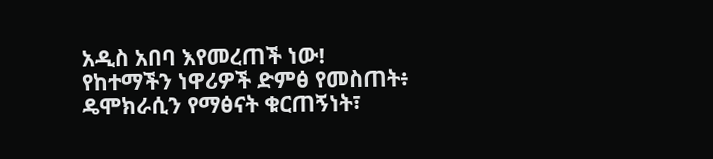አዲስ አበባ እየመረጠች ነው!
የከተማችን ነዋሪዎች ድምፅ የመስጠት፥ ዴሞክራሲን የማፅናት ቁርጠኝነት፣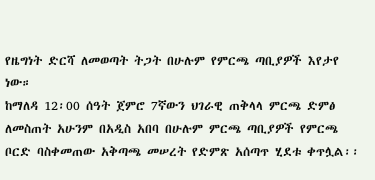የዜግነት ድርሻ ለመወጣት ትጋት በሁሉም የምርጫ ጣቢያዎች እየታየ ነው።
ከማለዳ 12፡00 ሰዓት ጀምሮ 7ኛውን ህገራዊ ጠቅላላ ምርጫ ድምፅ ለመስጠት አሁንም በአዲስ አበባ በሁሉም ምርጫ ጣቢያዎች የምርጫ ቦርድ ባስቀመጠው አቅጣጫ መሠረት የድምጽ አሰጣጥ ሂደቱ ቀጥሏል፡፡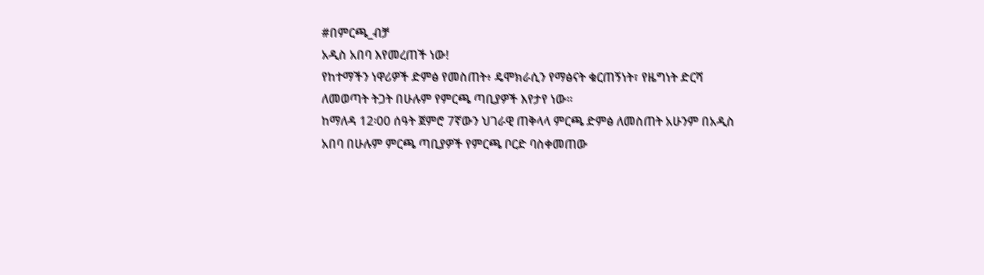#በምርጫ_ብቻ
አዲስ አበባ እየመረጠች ነው!
የከተማችን ነዋሪዎች ድምፅ የመስጠት፥ ዴሞክራሲን የማፅናት ቁርጠኝነት፣ የዜግነት ድርሻ ለመወጣት ትጋት በሁሉም የምርጫ ጣቢያዎች እየታየ ነው።
ከማለዳ 12፡00 ሰዓት ጀምሮ 7ኛውን ህገራዊ ጠቅላላ ምርጫ ድምፅ ለመስጠት አሁንም በአዲስ አበባ በሁሉም ምርጫ ጣቢያዎች የምርጫ ቦርድ ባስቀመጠው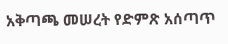አቅጣጫ መሠረት የድምጽ አሰጣጥ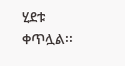ሂደቱ ቀጥሏል፡፡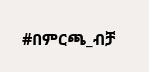#በምርጫ_ብቻ